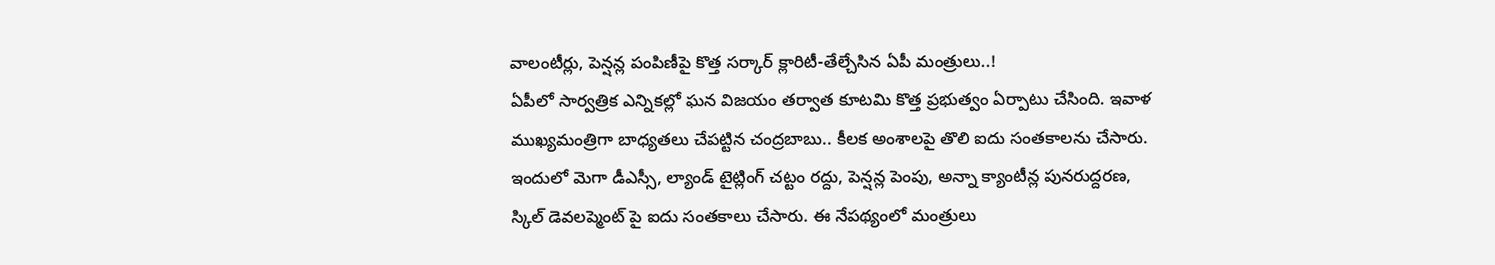వాలంటీర్లు, పెన్షన్ల పంపిణీపై కొత్త సర్కార్ క్లారిటీ-తేల్చేసిన ఏపీ మంత్రులు..!
ఏపీలో సార్వత్రిక ఎన్నికల్లో ఘన విజయం తర్వాత కూటమి కొత్త ప్రభుత్వం ఏర్పాటు చేసింది. ఇవాళ ముఖ్యమంత్రిగా బాధ్యతలు చేపట్టిన చంద్రబాబు.. కీలక అంశాలపై తొలి ఐదు సంతకాలను చేసారు. ఇందులో మెగా డీఎస్సీ, ల్యాండ్ టైట్లింగ్ చట్టం రద్దు, పెన్షన్ల పెంపు, అన్నా క్యాంటీన్ల పునరుద్దరణ, స్కిల్ డెవలప్మెంట్ పై ఐదు సంతకాలు చేసారు. ఈ నేపథ్యంలో మంత్రులు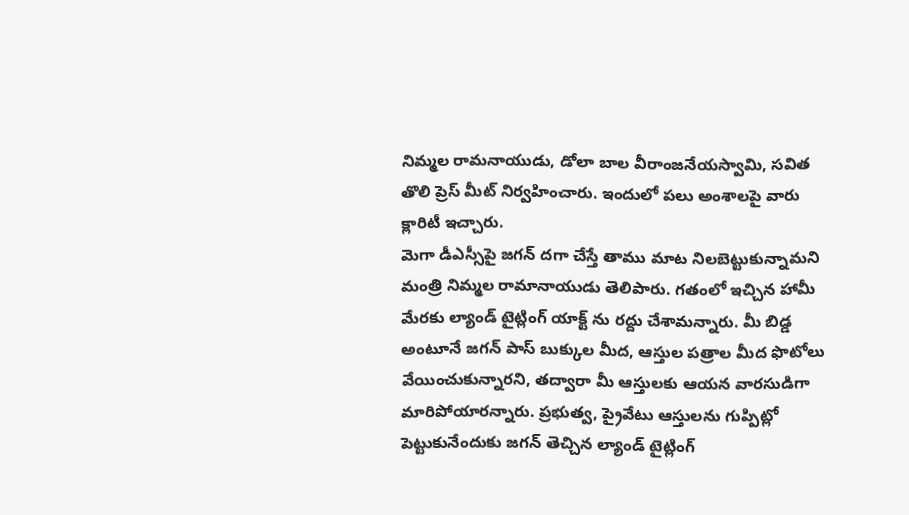నిమ్మల రామనాయుడు, డోలా బాల వీరాంజనేయస్వామి, సవిత తొలి ప్రెస్ మీట్ నిర్వహించారు. ఇందులో పలు అంశాలపై వారు క్లారిటీ ఇచ్చారు.
మెగా డీఎస్సీపై జగన్ దగా చేస్తే తాము మాట నిలబెట్టుకున్నామని మంత్రి నిమ్మల రామానాయుడు తెలిపారు. గతంలో ఇచ్చిన హామీ మేరకు ల్యాండ్ టైట్లింగ్ యాక్ట్ ను రద్దు చేశామన్నారు. మీ బిడ్డ అంటూనే జగన్ పాస్ బుక్కుల మీద, ఆస్తుల పత్రాల మీద ఫొటోలు వేయించుకున్నారని, తద్వారా మీ ఆస్తులకు ఆయన వారసుడిగా మారిపోయారన్నారు. ప్రభుత్వ, ప్రైవేటు ఆస్తులను గుప్పిట్లో పెట్టుకునేందుకు జగన్ తెచ్చిన ల్యాండ్ టైట్లింగ్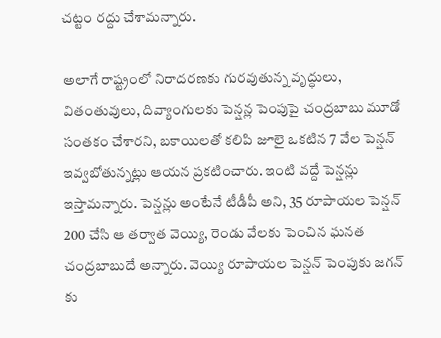చట్టం రద్దు చేశామన్నారు.

అలాగే రాష్ట్రంలో నిరాదరణకు గురవుతున్న వృద్ధులు, వితంతువులు, దివ్యాంగులకు పెన్షన్ల పెంపుపై చంద్రబాబు మూడో సంతకం చేశారని, బకాయిలతో కలిపి జూలై ఒకటిన 7 వేల పెన్షన్ ఇవ్వబోతున్నట్లు ఆయన ప్రకటించారు. ఇంటి వద్దే పెన్షన్లు ఇస్తామన్నారు. పెన్షన్లు అంటేనే టీడీపీ అని, 35 రూపాయల పెన్షన్ 200 చేసి ఆ తర్వాత వెయ్యి, రెండు వేలకు పెంచిన ఘనత చంద్రబాబుదే అన్నారు. వెయ్యి రూపాయల పెన్షన్ పెంపుకు జగన్ కు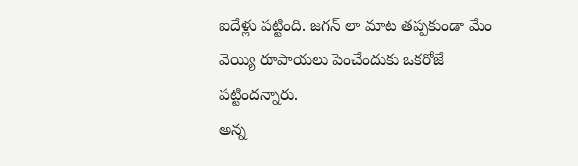ఐదేళ్లు పట్టింది. జగన్ లా మాట తప్పకుండా మేం వెయ్యి రూపాయలు పెంచేందుకు ఒకరోజే పట్టిందన్నారు.
అన్న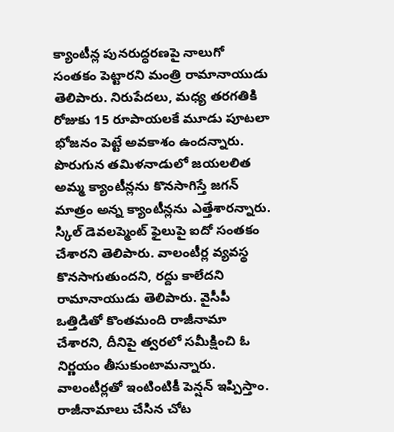క్యాంటీన్ల పునరుద్ధరణపై నాలుగో సంతకం పెట్టారని మంత్రి రామానాయుడు తెలిపారు. నిరుపేదలు, మధ్య తరగతికి రోజుకు 15 రూపాయలకే మూడు పూటలా భోజనం పెట్టే అవకాశం ఉందన్నారు. పొరుగున తమిళనాడులో జయలలిత అమ్మ క్యాంటీన్లను కొనసాగిస్తే జగన్ మాత్రం అన్న క్యాంటీన్లను ఎత్తేశారన్నారు. స్కిల్ డెవలప్మెంట్ ఫైలుపై ఐదో సంతకం చేశారని తెలిపారు. వాలంటీర్ల వ్యవస్థ కొనసాగుతుందని, రద్దు కాలేదని రామానాయుడు తెలిపారు. వైసీపీ ఒత్తిడితో కొంతమంది రాజీనామా చేశారని, దీనిపై త్వరలో సమీక్షించి ఓ నిర్ణయం తీసుకుంటామన్నారు. వాలంటీర్లతో ఇంటింటికీ పెన్షన్ ఇప్పిస్తాం. రాజీనామాలు చేసిన చోట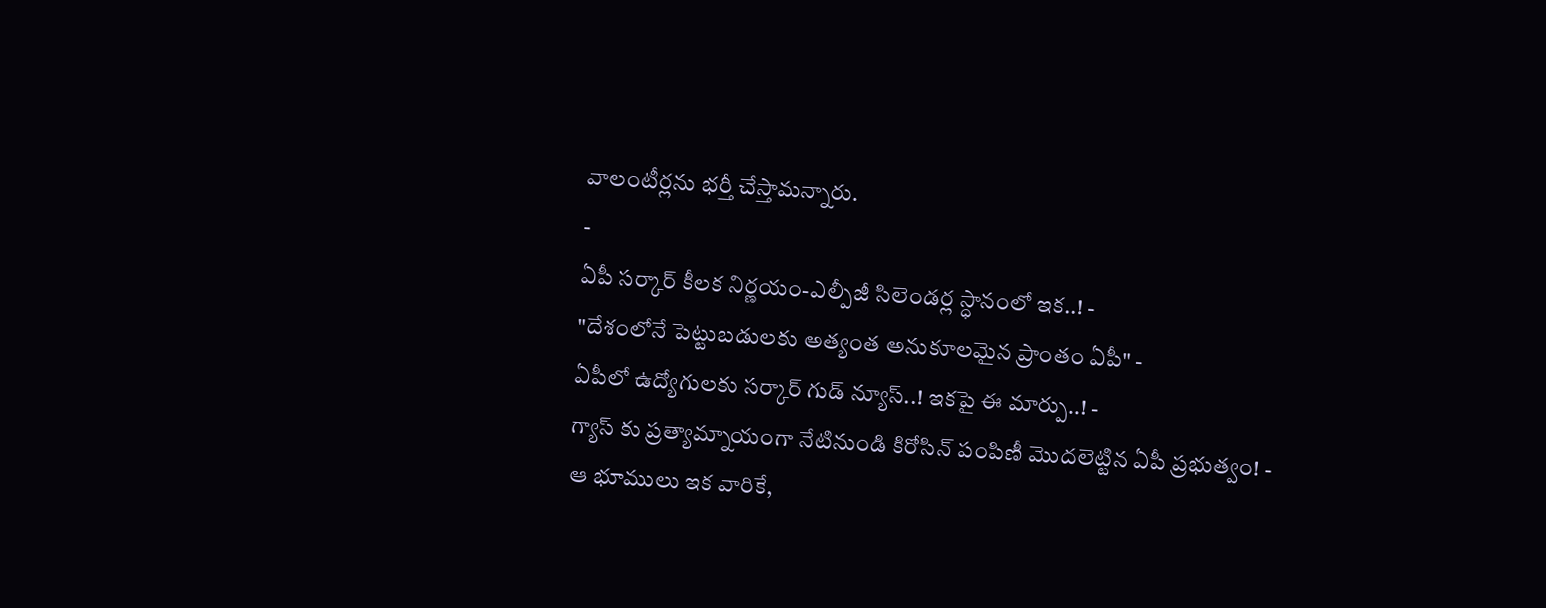వాలంటీర్లను భర్తీ చేస్తామన్నారు.
-
ఏపీ సర్కార్ కీలక నిర్ణయం-ఎల్పీజీ సిలెండర్ల స్ధానంలో ఇక..! -
"దేశంలోనే పెట్టుబడులకు అత్యంత అనుకూలమైన ప్రాంతం ఏపీ" -
ఏపీలో ఉద్యోగులకు సర్కార్ గుడ్ న్యూస్..! ఇకపై ఈ మార్పు..! -
గ్యాస్ కు ప్రత్యామ్నాయంగా నేటినుండి కిరోసిన్ పంపిణీ మొదలెట్టిన ఏపీ ప్రభుత్వం! -
ఆ భూములు ఇక వారికే,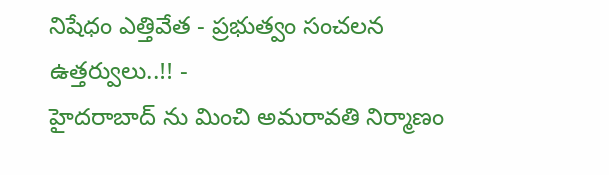నిషేధం ఎత్తివేత - ప్రభుత్వం సంచలన ఉత్తర్వులు..!! -
హైదరాబాద్ ను మించి అమరావతి నిర్మాణం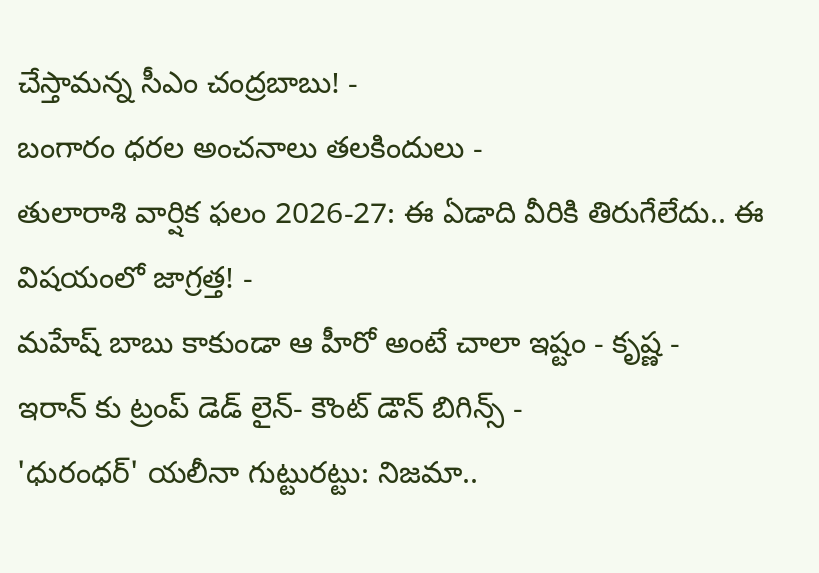చేస్తామన్న సీఎం చంద్రబాబు! -
బంగారం ధరల అంచనాలు తలకిందులు -
తులారాశి వార్షిక ఫలం 2026-27: ఈ ఏడాది వీరికి తిరుగేలేదు.. ఈ విషయంలో జాగ్రత్త! -
మహేష్ బాబు కాకుండా ఆ హీరో అంటే చాలా ఇష్టం - కృష్ణ -
ఇరాన్ కు ట్రంప్ డెడ్ లైన్- కౌంట్ డౌన్ బిగిన్స్ -
'ధురంధర్' యలీనా గుట్టురట్టు: నిజమా..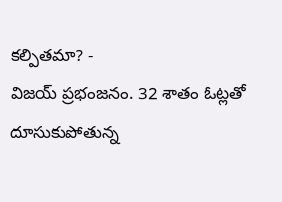కల్పితమా? -
విజయ్ ప్రభంజనం. 32 శాతం ఓట్లతో దూసుకుపోతున్న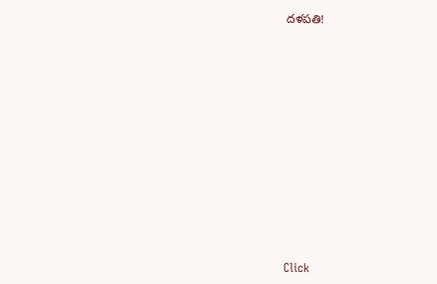దళపతి!












Click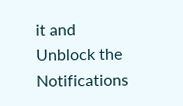it and Unblock the Notifications